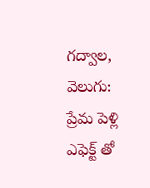గద్వాల, వెలుగు: ప్రేమ పెళ్లి ఎఫెక్ట్ తో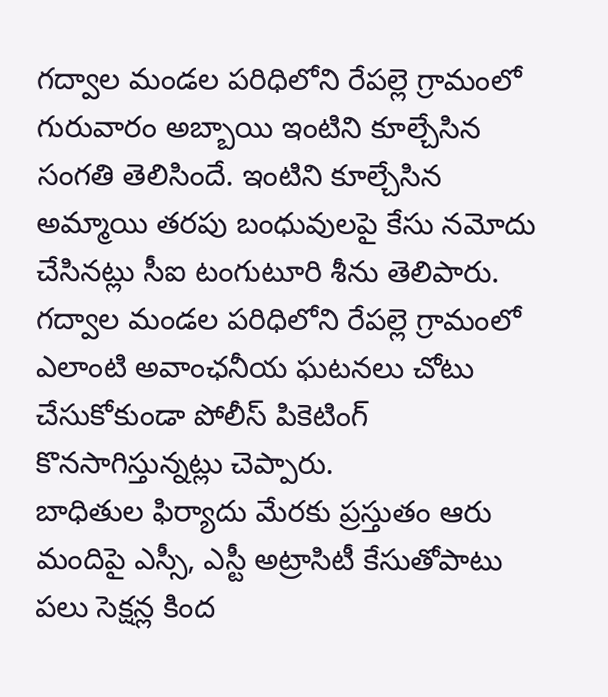గద్వాల మండల పరిధిలోని రేపల్లె గ్రామంలో గురువారం అబ్బాయి ఇంటిని కూల్చేసిన సంగతి తెలిసిందే. ఇంటిని కూల్చేసిన అమ్మాయి తరపు బంధువులపై కేసు నమోదు చేసినట్లు సీఐ టంగుటూరి శీను తెలిపారు. గద్వాల మండల పరిధిలోని రేపల్లె గ్రామంలో ఎలాంటి అవాంఛనీయ ఘటనలు చోటు చేసుకోకుండా పోలీస్ పికెటింగ్ కొనసాగిస్తున్నట్లు చెప్పారు.
బాధితుల ఫిర్యాదు మేరకు ప్రస్తుతం ఆరు మందిపై ఎస్సీ, ఎస్టీ అట్రాసిటీ కేసుతోపాటు పలు సెక్షన్ల కింద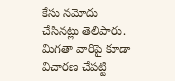కేసు నమోదు చేసినట్లు తెలిపారు. మిగతా వారిపై కూడా విచారణ చేపట్టి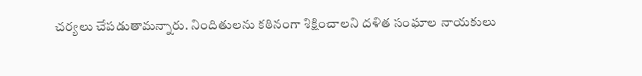చర్యలు చేపడుతామన్నారు. నిందితులను కఠినంగా శిక్షించాలని దళిత సంఘాల నాయకులు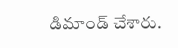డిమాండ్ చేశారు.